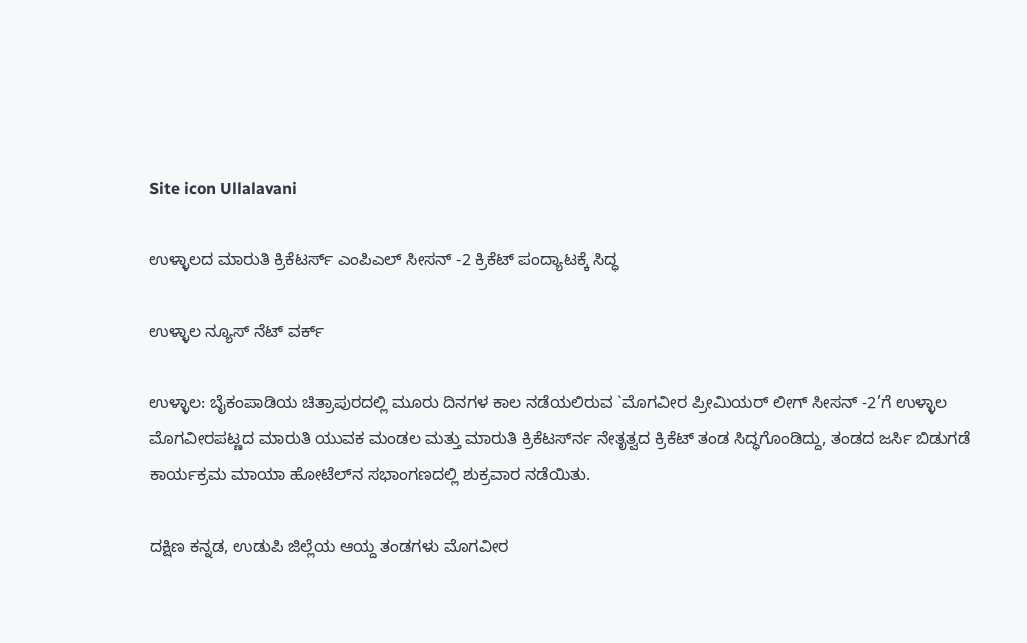Site icon Ullalavani

ಉಳ್ಳಾಲದ ಮಾರುತಿ ಕ್ರಿಕೆಟರ್ಸ್ ಎಂಪಿಎಲ್ ಸೀಸನ್ -2 ಕ್ರಿಕೆಟ್ ಪಂದ್ಯಾಟಕ್ಕೆ ಸಿದ್ಧ

ಉಳ್ಳಾಲ ನ್ಯೂಸ್ ನೆಟ್ ವರ್ಕ್

ಉಳ್ಳಾಲ: ಬೈಕಂಪಾಡಿಯ ಚಿತ್ರಾಪುರದಲ್ಲಿ ಮೂರು ದಿನಗಳ ಕಾಲ ನಡೆಯಲಿರುವ `ಮೊಗವೀರ ಪ್ರೀಮಿಯರ್ ಲೀಗ್ ಸೀಸನ್ -2’ಗೆ ಉಳ್ಳಾಲ ಮೊಗವೀರಪಟ್ಣದ ಮಾರುತಿ ಯುವಕ ಮಂಡಲ ಮತ್ತು ಮಾರುತಿ ಕ್ರಿಕೆಟರ್ಸ್‍ನ ನೇತೃತ್ವದ ಕ್ರಿಕೆಟ್ ತಂಡ ಸಿದ್ಧಗೊಂಡಿದ್ದು, ತಂಡದ ಜರ್ಸಿ ಬಿಡುಗಡೆ ಕಾರ್ಯಕ್ರಮ ಮಾಯಾ ಹೋಟೆಲ್‍ನ ಸಭಾಂಗಣದಲ್ಲಿ ಶುಕ್ರವಾರ ನಡೆಯಿತು.

ದಕ್ಷಿಣ ಕನ್ನಡ, ಉಡುಪಿ ಜಿಲ್ಲೆಯ ಆಯ್ದ ತಂಡಗಳು ಮೊಗವೀರ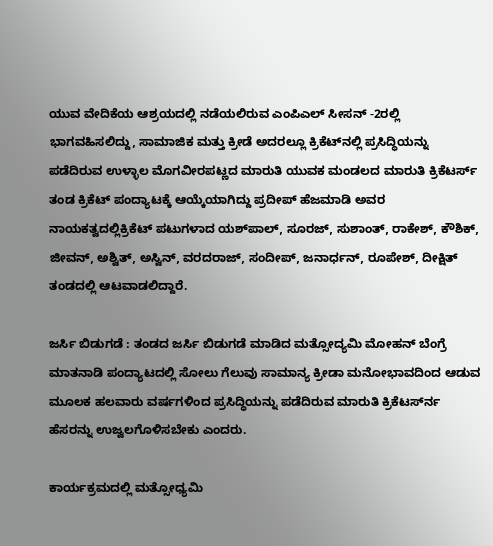ಯುವ ವೇದಿಕೆಯ ಆಶ್ರಯದಲ್ಲಿ ನಡೆಯಲಿರುವ ಎಂಪಿಎಲ್ ಸೀಸನ್ -2ರಲ್ಲಿ ಭಾಗವಹಿಸಲಿದ್ದು, ಸಾಮಾಜಿಕ ಮತ್ತು ಕ್ರೀಡೆ ಅದರಲ್ಲೂ ಕ್ರಿಕೆಟ್‍ನಲ್ಲಿ ಪ್ರಸಿದ್ಧಿಯನ್ನು ಪಡೆದಿರುವ ಉಳ್ಳಾಲ ಮೊಗವೀರಪಟ್ಣದ ಮಾರುತಿ ಯುವಕ ಮಂಡಲದ ಮಾರುತಿ ಕ್ರಿಕೆಟರ್ಸ್ ತಂಡ ಕ್ರಿಕೆಟ್ ಪಂದ್ಯಾಟಕ್ಕೆ ಆಯ್ಕೆಯಾಗಿದ್ದು ಪ್ರದೀಪ್ ಹೆಜಮಾಡಿ ಅವರ ನಾಯಕತ್ವದಲ್ಲಿಕ್ರಿಕೆಟ್ ಪಟುಗಳಾದ ಯಶ್‍ಪಾಲ್, ಸೂರಜ್, ಸುಶಾಂತ್, ರಾಕೇಶ್, ಕೌಶಿಕ್, ಜೀವನ್, ಅಶ್ವಿತ್, ಅಸ್ವಿನ್, ವರದರಾಜ್, ಸಂದೀಪ್, ಜನಾರ್ಧನ್, ರೂಪೇಶ್, ದೀಕ್ಷಿತ್ ತಂಡದಲ್ಲಿ ಆಟವಾಡಲಿದ್ದಾರೆ.

ಜರ್ಸಿ ಬಿಡುಗಡೆ : ತಂಡದ ಜರ್ಸಿ ಬಿಡುಗಡೆ ಮಾಡಿದ ಮತ್ಸೋದ್ಯಮಿ ಮೋಹನ್ ಬೆಂಗ್ರೆ ಮಾತನಾಡಿ ಪಂದ್ಯಾಟದಲ್ಲಿ ಸೋಲು ಗೆಲುವು ಸಾಮಾನ್ಯ ಕ್ರೀಡಾ ಮನೋಭಾವದಿಂದ ಆಡುವ ಮೂಲಕ ಹಲವಾರು ವರ್ಷಗಳಿಂದ ಪ್ರಸಿದ್ಧಿಯನ್ನು ಪಡೆದಿರುವ ಮಾರುತಿ ಕ್ರಿಕೆಟರ್ಸ್‍ನ ಹೆಸರನ್ನು ಉಜ್ವಲಗೊಳಿಸಬೇಕು ಎಂದರು.

ಕಾರ್ಯಕ್ರಮದಲ್ಲಿ ಮತ್ಸೋಧ್ಯಮಿ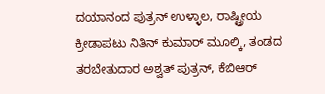ದಯಾನಂದ ಪುತ್ರನ್ ಉಳ್ಳಾಲ, ರಾಷ್ಟ್ರೀಯ ಕ್ರೀಡಾಪಟು ನಿತಿನ್ ಕುಮಾರ್ ಮೂಲ್ಕಿ, ತಂಡದ ತರಬೇತುದಾರ ಅಶ್ವತ್ ಪುತ್ರನ್, ಕೆಬಿಆರ್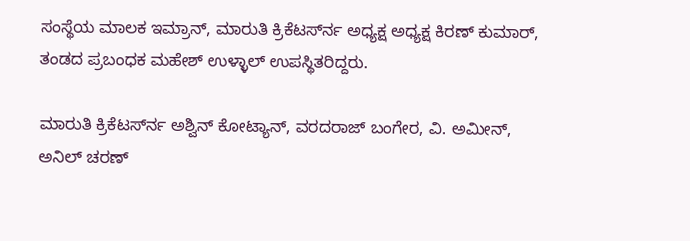ಸಂಸ್ಥೆಯ ಮಾಲಕ ಇಮ್ರಾನ್, ಮಾರುತಿ ಕ್ರಿಕೆಟರ್ಸ್‍ನ ಅಧ್ಯಕ್ಷ ಅಧ್ಯಕ್ಷ ಕಿರಣ್ ಕುಮಾರ್, ತಂಡದ ಪ್ರಬಂಧಕ ಮಹೇಶ್ ಉಳ್ಳಾಲ್ ಉಪಸ್ಥಿತರಿದ್ದರು.

ಮಾರುತಿ ಕ್ರಿಕೆಟರ್ಸ್‍ನ ಅಶ್ವಿನ್ ಕೋಟ್ಯಾನ್, ವರದರಾಜ್ ಬಂಗೇರ, ವಿ. ಅಮೀನ್, ಅನಿಲ್ ಚರಣ್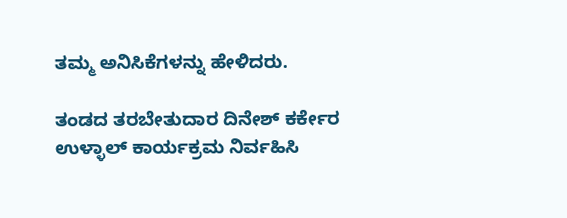ತಮ್ಮ ಅನಿಸಿಕೆಗಳನ್ನು ಹೇಳಿದರು.

ತಂಡದ ತರಬೇತುದಾರ ದಿನೇಶ್ ಕರ್ಕೇರ ಉಳ್ಳಾಲ್ ಕಾರ್ಯಕ್ರಮ ನಿರ್ವಹಿಸಿ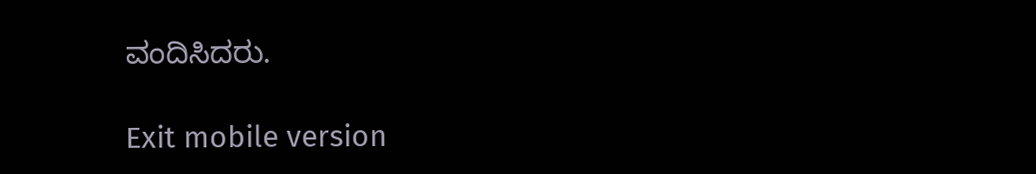ವಂದಿಸಿದರು.

Exit mobile version